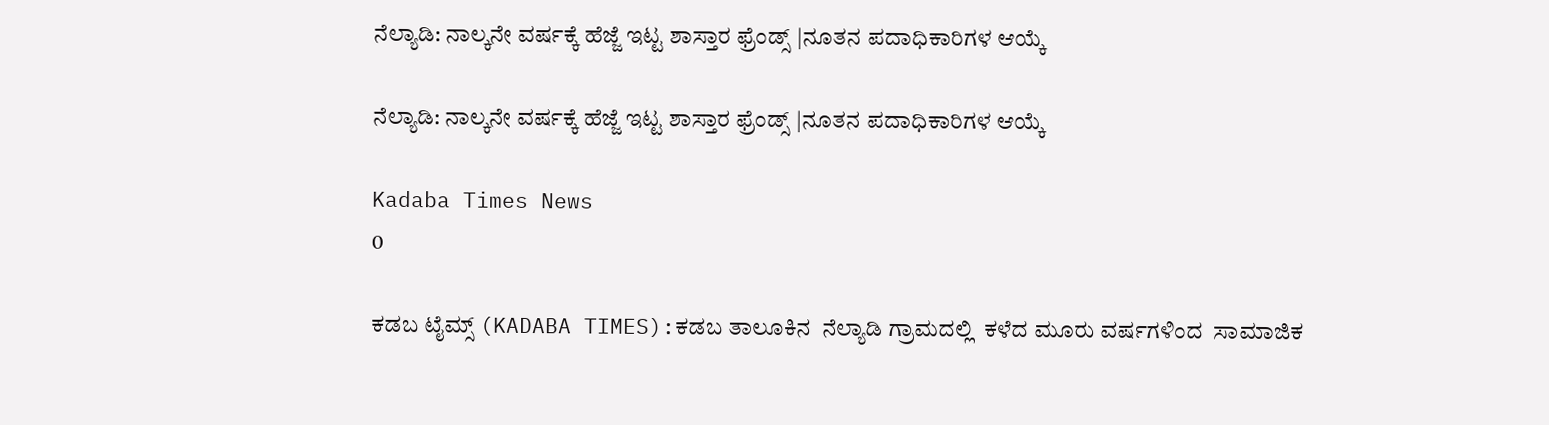ನೆಲ್ಯಾಡಿ: ನಾಲ್ಕನೇ ವರ್ಷಕ್ಕೆ ಹೆಜ್ಜೆ ಇಟ್ಟ ಶಾಸ್ತಾರ ಫ್ರೆಂಡ್ಸ್ |ನೂತನ ಪದಾಧಿಕಾರಿಗಳ ಆಯ್ಕೆ

ನೆಲ್ಯಾಡಿ: ನಾಲ್ಕನೇ ವರ್ಷಕ್ಕೆ ಹೆಜ್ಜೆ ಇಟ್ಟ ಶಾಸ್ತಾರ ಫ್ರೆಂಡ್ಸ್ |ನೂತನ ಪದಾಧಿಕಾರಿಗಳ ಆಯ್ಕೆ

Kadaba Times News
0

ಕಡಬ ಟೈಮ್ಸ್ (KADABA TIMES):ಕಡಬ ತಾಲೂಕಿನ  ನೆಲ್ಯಾಡಿ ಗ್ರಾಮದಲ್ಲಿ  ಕಳೆದ ಮೂರು ವರ್ಷಗಳಿಂದ  ಸಾಮಾಜಿಕ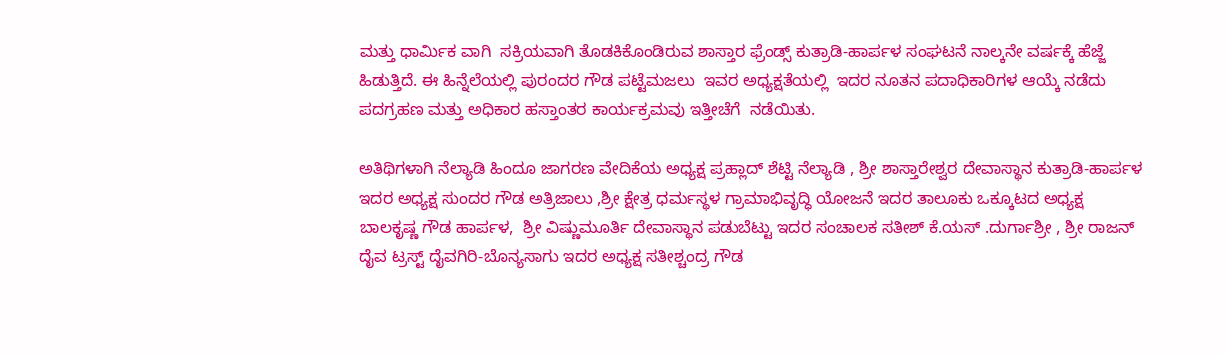ಮತ್ತು ಧಾರ್ಮಿಕ ವಾಗಿ  ಸಕ್ರಿಯವಾಗಿ ತೊಡಕಿಕೊಂಡಿರುವ ಶಾಸ್ತಾರ ಫ್ರೆಂಡ್ಸ್ ಕುತ್ರಾಡಿ-ಹಾರ್ಪಳ ಸಂಘಟನೆ ನಾಲ್ಕನೇ ವರ್ಷಕ್ಕೆ ಹೆಜ್ಜೆ ಹಿಡುತ್ತಿದೆ. ಈ ಹಿನ್ನೆಲೆಯಲ್ಲಿ ಪುರಂದರ ಗೌಡ ಪಟ್ಟೆಮಜಲು  ಇವರ ಅಧ್ಯಕ್ಷತೆಯಲ್ಲಿ  ಇದರ ನೂತನ ಪದಾಧಿಕಾರಿಗಳ ಆಯ್ಕೆ ನಡೆದು ಪದಗ್ರಹಣ ಮತ್ತು ಅಧಿಕಾರ ಹಸ್ತಾಂತರ ಕಾರ್ಯಕ್ರಮವು ಇತ್ತೀಚೆಗೆ  ನಡೆಯಿತು.

ಅತಿಥಿಗಳಾಗಿ ನೆಲ್ಯಾಡಿ ಹಿಂದೂ ಜಾಗರಣ ವೇದಿಕೆಯ ಅಧ್ಯಕ್ಷ ಪ್ರಹ್ಲಾದ್ ಶೆಟ್ಟಿ ನೆಲ್ಯಾಡಿ , ಶ್ರೀ ಶಾಸ್ತಾರೇಶ್ವರ ದೇವಾಸ್ಥಾನ ಕುತ್ರಾಡಿ-ಹಾರ್ಪಳ ಇದರ ಅಧ್ಯಕ್ಷ ಸುಂದರ ಗೌಡ ಅತ್ರಿಜಾಲು ,ಶ್ರೀ ಕ್ಷೇತ್ರ ಧರ್ಮಸ್ಥಳ ಗ್ರಾಮಾಭಿವೃದ್ಧಿ ಯೋಜನೆ ಇದರ ತಾಲೂಕು ಒಕ್ಕೂಟದ ಅಧ್ಯಕ್ಷ ಬಾಲಕೃಷ್ಣ ಗೌಡ ಹಾರ್ಪಳ,  ಶ್ರೀ ವಿಷ್ಣುಮೂರ್ತಿ ದೇವಾಸ್ಥಾನ ಪಡುಬೆಟ್ಟು ಇದರ ಸಂಚಾಲಕ ಸತೀಶ್ ಕೆ.ಯಸ್ .ದುರ್ಗಾಶ್ರೀ , ಶ್ರೀ ರಾಜನ್ ದೈವ ಟ್ರಸ್ಟ್ ದೈವಗಿರಿ-ಬೊನ್ಯಸಾಗು ಇದರ ಅಧ್ಯಕ್ಷ ಸತೀಶ್ಚಂದ್ರ ಗೌಡ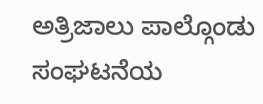ಅತ್ರಿಜಾಲು ಪಾಲ್ಗೊಂಡು ಸಂಘಟನೆಯ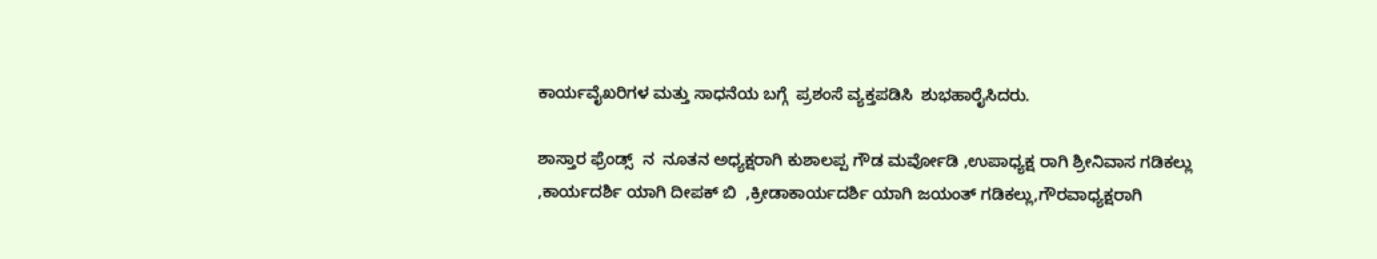ಕಾರ್ಯವೈಖರಿಗಳ ಮತ್ತು ಸಾಧನೆಯ ಬಗ್ಗೆ  ಪ್ರಶಂಸೆ ವ್ಯಕ್ತಪಡಿಸಿ  ಶುಭಹಾರೈಸಿದರು.

ಶಾಸ್ತಾರ ಫ್ರೆಂಡ್ಸ್  ನ  ನೂತನ ಅಧ್ಯಕ್ಷರಾಗಿ ಕುಶಾಲಪ್ಪ ಗೌಡ ಮರ್ವೋಡಿ ,ಉಪಾಧ್ಯಕ್ಷ ರಾಗಿ ಶ್ರೀನಿವಾಸ ಗಡಿಕಲ್ಲು ,ಕಾರ್ಯದರ್ಶಿ ಯಾಗಿ ದೀಪಕ್ ಬಿ  ,ಕ್ರೀಡಾಕಾರ್ಯದರ್ಶಿ ಯಾಗಿ ಜಯಂತ್ ಗಡಿಕಲ್ಲು,ಗೌರವಾಧ್ಯಕ್ಷರಾಗಿ‌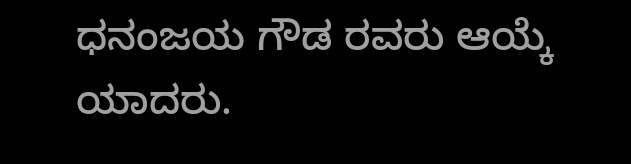ಧನಂಜಯ ಗೌಡ ರವರು ಆಯ್ಕೆ ಯಾದರು.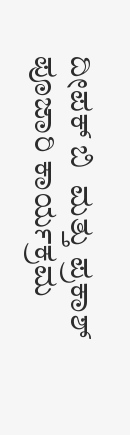ದೀಪಕ್ ಬಿ  ಮತ್ತು ಪ್ರಕಾಶ್ ಪೂಜಾರಿ ಕಾರ್ಯಕ್ರಮ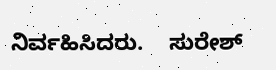ನಿರ್ವಹಿಸಿದರು.    ಸುರೇಶ್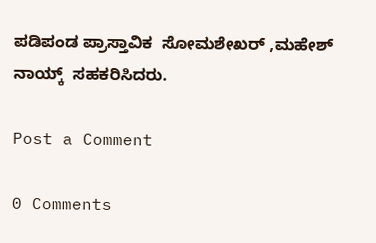ಪಡಿಪಂಡ ಪ್ರಾಸ್ತಾವಿಕ  ಸೋಮಶೇಖರ್ ,ಮಹೇಶ್ ನಾಯ್ಕ್  ಸಹಕರಿಸಿದರು.

Post a Comment

0 Comments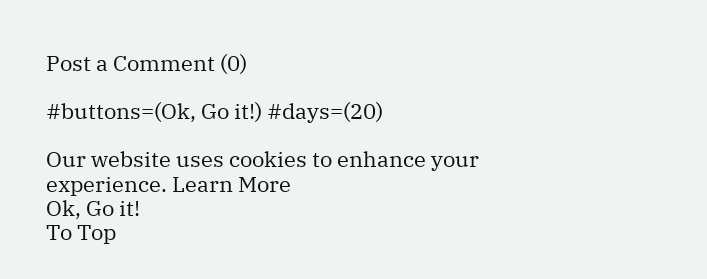Post a Comment (0)

#buttons=(Ok, Go it!) #days=(20)

Our website uses cookies to enhance your experience. Learn More
Ok, Go it!
To Top